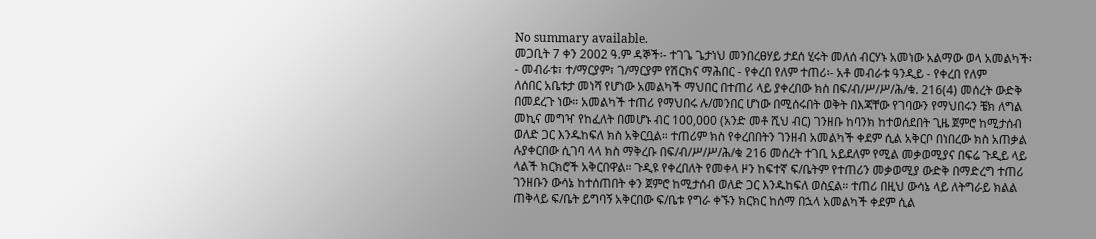No summary available.
መጋቢት 7 ቀን 2002 ዓ.ም ዳኞች፡- ተገጌ ጌታነህ መንበረፀሃይ ታደሰ ሂሩት መለሰ ብርሃኑ አመነው አልማው ወላ አመልካች፡- መብራቱ፣ ተ/ማርያም፣ ገ/ማርያም የሽርክና ማሕበር - የቀረበ የለም ተጠሪ፡- አቶ መብራቱ ዓንዲይ - የቀረበ የለም
ለሰበር አቤቱታ መነሻ የሆነው አመልካች ማህበር በተጠሪ ላይ ያቀረበው ክስ በፍ/ብ/ሥ/ሥ/ሕ/ቁ. 216(4) መሰረት ውድቅ በመደረጉ ነው። አመልካች ተጠሪ የማህበሩ ሉ/መንበር ሆነው በሚሰሩበት ወቅት በእጃቸው የገባውን የማህበሩን ቼክ ለግል መኪና መግዣ የከፈለት በመሆኑ ብር 100,000 (አንድ መቶ ሺህ ብር) ገንዘቡ ከባንክ ከተወሰደበት ጊዜ ጀምሮ ከሚታሰብ ወለድ ጋር እንዱከፍለ ክስ አቅርቧል። ተጠሪም ክስ የቀረበበትን ገንዘብ አመልካች ቀደም ሲል አቅርቦ በነበረው ክስ አጠቃል ሉያቀርበው ሲገባ ላላ ክስ ማቅረቡ በፍ/ብ/ሥ/ሥ/ሕ/ቁ 216 መሰረት ተገቢ አይደለም የሚል መቃወሚያና በፍሬ ጉዲይ ላይ ላልች ክርክሮች አቅርበዋል። ጉዲዩ የቀረበለት የመቀላ ዞን ከፍተኛ ፍ/ቤትም የተጠሪን መቃወሚያ ውድቅ በማድረግ ተጠሪ ገንዘቡን ውሳኔ ከተሰጠበት ቀን ጀምሮ ከሚታሰብ ወለድ ጋር እንዱከፍለ ወስኗል። ተጠሪ በዚህ ውሳኔ ላይ ለትግራይ ክልል ጠቅላይ ፍ/ቤት ይግባኝ አቅርበው ፍ/ቤቱ የግራ ቀኙን ክርክር ከሰማ በኋላ አመልካች ቀደም ሲል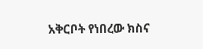አቅርቦት የነበረው ክስና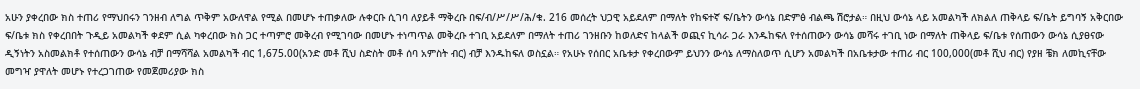አሁን ያቀረበው ክስ ተጠሪ የማህበሩን ገንዘብ ለግል ጥቅም አውለዋል የሚል በመሆኑ ተጠቃለው ሉቀርቡ ሲገባ ለያይቶ ማቅረቡ በፍ/ብ/ሥ/ሥ/ሕ/ቁ. 216 መሰረት ህጋዊ አይደለም በማለት የከፍተኛ ፍ/ቤትን ውሳኔ በድምፅ ብልጫ ሽሮታል። በዚህ ውሳኔ ላይ አመልካች ለክልለ ጠቅላይ ፍ/ቤት ይግባኝ አቅርበው ፍ/ቤቱ ክስ የቀረበበት ጉዲይ አመልካች ቀደም ሲል ካቀረበው ክስ ጋር ተጣምሮ መቅረብ የሚገባው በመሆኑ ተነጣጥል መቅረቡ ተገቢ አይደለም በማለት ተጠሪ ገንዘቡን ከወለድና ከላልች ወጪና ኪሳራ ጋራ እንዱከፍለ የተሰጠውን ውሳኔ መሻሩ ተገቢ ነው በማለት ጠቅላይ ፍ/ቤቱ የሰጠውን ውሳኔ ሲያፀናው ዲኝነትን አስመልክቶ የተሰጠውን ውሳኔ ብቻ በማሻሻል አመልካች ብር 1,675.00(አንድ መቶ ሺህ ስድስት መቶ ሰባ አምስት ብር) ብቻ እንዱከፍለ ወስኗል። የአሁኑ የሰበር አቤቱታ የቀረበውም ይህንን ውሳኔ ለማስለወጥ ሲሆን አመልካች በአቤቱታው ተጠሪ ብር 100,000(መቶ ሺህ ብር) የያዘ ቼክ ለመኪናቸው መግዣ ያዋለት መሆኑ የተረጋገጠው የመጀመሪያው ክስ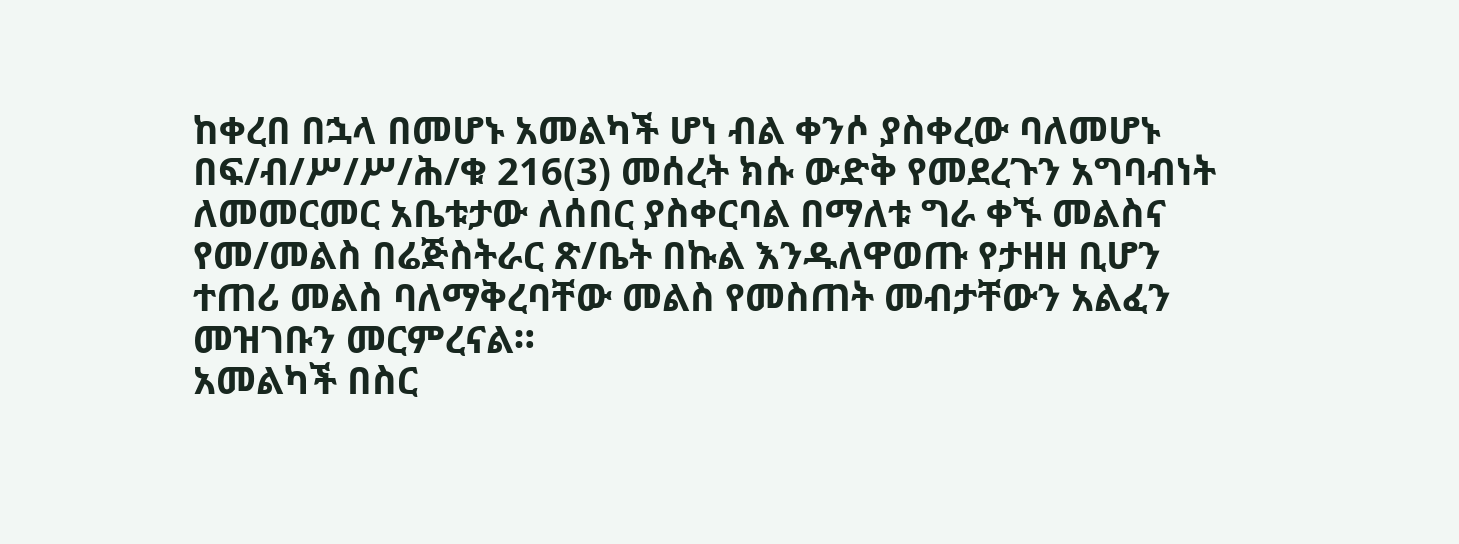ከቀረበ በኋላ በመሆኑ አመልካች ሆነ ብል ቀንሶ ያስቀረው ባለመሆኑ በፍ/ብ/ሥ/ሥ/ሕ/ቁ 216(3) መሰረት ክሱ ውድቅ የመደረጉን አግባብነት ለመመርመር አቤቱታው ለሰበር ያስቀርባል በማለቱ ግራ ቀኙ መልስና የመ/መልስ በሬጅስትራር ጽ/ቤት በኩል እንዱለዋወጡ የታዘዘ ቢሆን ተጠሪ መልስ ባለማቅረባቸው መልስ የመስጠት መብታቸውን አልፈን መዝገቡን መርምረናል።
አመልካች በስር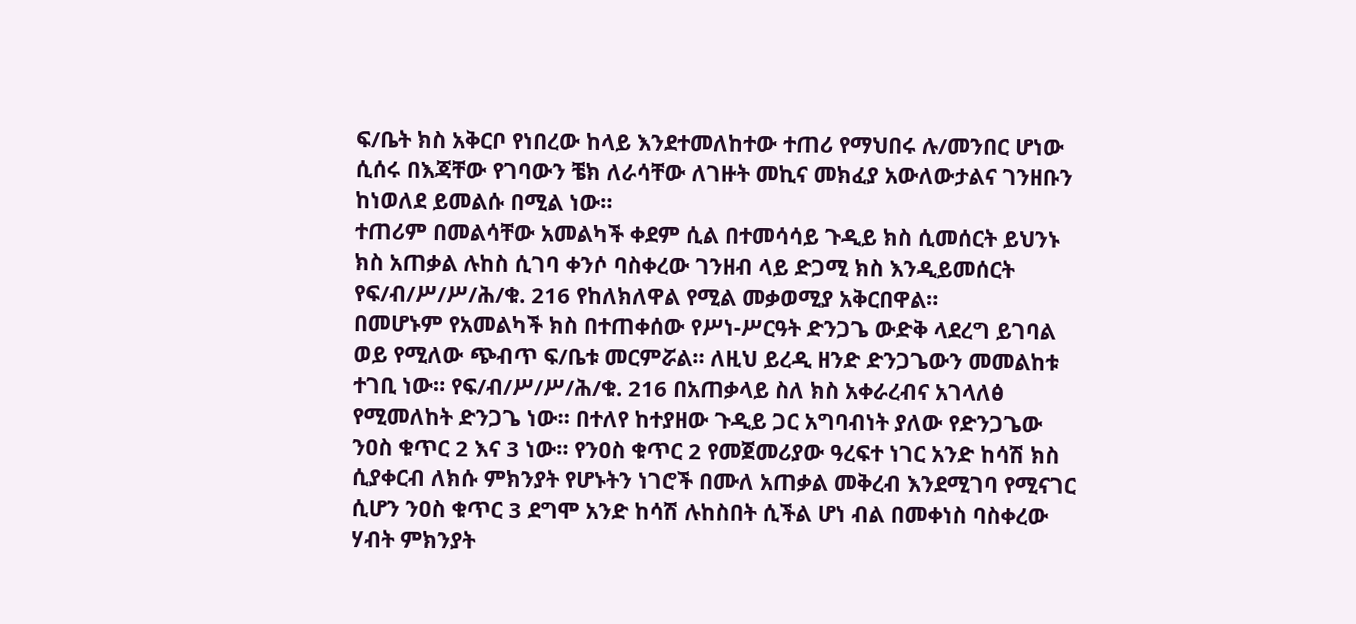ፍ/ቤት ክስ አቅርቦ የነበረው ከላይ እንደተመለከተው ተጠሪ የማህበሩ ሉ/መንበር ሆነው ሲሰሩ በእጃቸው የገባውን ቼክ ለራሳቸው ለገዙት መኪና መክፈያ አውለውታልና ገንዘቡን ከነወለደ ይመልሱ በሚል ነው።
ተጠሪም በመልሳቸው አመልካች ቀደም ሲል በተመሳሳይ ጉዲይ ክስ ሲመሰርት ይህንኑ ክስ አጠቃል ሉከስ ሲገባ ቀንሶ ባስቀረው ገንዘብ ላይ ድጋሚ ክስ እንዲይመሰርት የፍ/ብ/ሥ/ሥ/ሕ/ቁ. 216 የከለክለዋል የሚል መቃወሚያ አቅርበዋል።
በመሆኑም የአመልካች ክስ በተጠቀሰው የሥነ-ሥርዓት ድንጋጌ ውድቅ ላደረግ ይገባል ወይ የሚለው ጭብጥ ፍ/ቤቱ መርምሯል። ለዚህ ይረዲ ዘንድ ድንጋጌውን መመልከቱ ተገቢ ነው። የፍ/ብ/ሥ/ሥ/ሕ/ቁ. 216 በአጠቃላይ ስለ ክስ አቀራረብና አገላለፅ የሚመለከት ድንጋጌ ነው። በተለየ ከተያዘው ጉዲይ ጋር አግባብነት ያለው የድንጋጌው ንዐስ ቁጥር 2 እና 3 ነው። የንዐስ ቁጥር 2 የመጀመሪያው ዓረፍተ ነገር አንድ ከሳሽ ክስ ሲያቀርብ ለክሱ ምክንያት የሆኑትን ነገሮች በሙለ አጠቃል መቅረብ እንደሚገባ የሚናገር ሲሆን ንዐስ ቁጥር 3 ደግሞ አንድ ከሳሽ ሉከስበት ሲችል ሆነ ብል በመቀነስ ባስቀረው ሃብት ምክንያት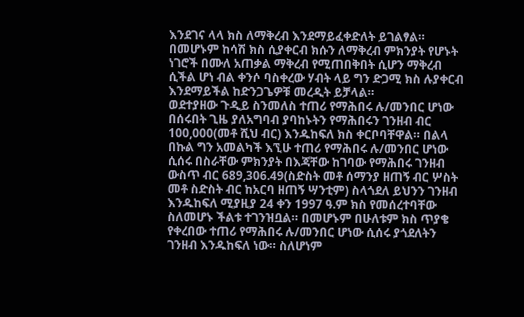እንደገና ላላ ክስ ለማቅረብ እንደማይፈቀድለት ይገልፃል። በመሆኑም ከሳሽ ክስ ሲያቀርብ ክሱን ለማቅረብ ምክንያት የሆኑት ነገሮች በሙለ አጠቃል ማቅረብ የሚጠበቅበት ሲሆን ማቅረብ ሲችል ሆነ ብል ቀንሶ ባስቀረው ሃብት ላይ ግን ድጋሚ ክስ ሉያቀርብ እንደማይችል ከድንጋጌዎቹ መረዲት ይቻላል።
ወደተያዘው ጉዲይ ስንመለስ ተጠሪ የማሕበሩ ሉ/መንበር ሆነው በሰሩበት ጊዜ ያለአግባብ ያባከኑትን የማሕበሩን ገንዘብ ብር 100,000(መቶ ሺህ ብር) እንዱከፍለ ክስ ቀርቦባቸዋል። በልላ በኩል ግን አመልካች እኚሁ ተጠሪ የማሕበሩ ሉ/መንበር ሆነው ሲሰሩ በስራቸው ምክንያት በእጃቸው ከገባው የማሕበሩ ገንዘብ ውስጥ ብር 689,306.49(ስድስት መቶ ሰማንያ ዘጠኝ ብር ሦስት መቶ ስድስት ብር ከአርባ ዘጠኝ ሣንቲም) ስላጎደለ ይህንን ገንዘብ እንዱከፍለ ሚያዚያ 24 ቀን 1997 ዓ.ም ክስ የመሰረተባቸው ስለመሆኑ ችልቱ ተገንዝቧል። በመሆኑም በሁለቱም ክስ ጥያቄ የቀረበው ተጠሪ የማሕበሩ ሉ/መንበር ሆነው ሲሰሩ ያጎደለትን ገንዘብ እንዱከፍለ ነው። ስለሆነም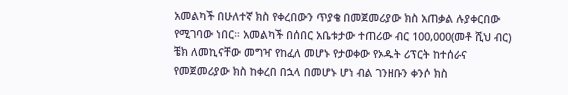አመልካች በሁለተኛ ክስ የቀረበውን ጥያቄ በመጀመሪያው ክስ አጠቃል ሉያቀርበው የሚገባው ነበር። አመልካች በሰበር አቤቱታው ተጠሪው ብር 100,000(መቶ ሺህ ብር) ቼክ ለመኪናቸው መግዣ የከፈለ መሆኑ የታወቀው የኦዱት ሪፕርት ከተሰራና የመጀመሪያው ክስ ከቀረበ በኋላ በመሆኑ ሆነ ብል ገንዘቡን ቀንሶ ክስ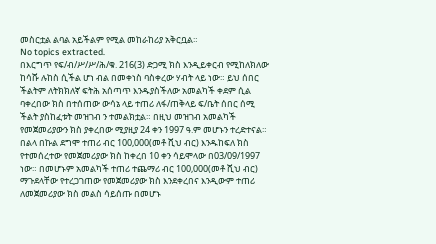መስርቷል ልባል አይችልም የሚል መከራከሪያ አቅርቧል።
No topics extracted.
በእርግጥ የፍ/ብ/ሥ/ሥ/ሕ/ቁ. 216(3) ድጋሚ ክስ እንዲይቀርብ የሚከለክለው ከሳሹ ሉከስ ሲችል ሆነ ብል በመቀነስ ባስቀረው ሃብት ላይ ነው። ይህ ሰበር ችልትም ለትክክለኛ ፍትሕ አሰጣጥ እንዱያስችለው አመልካች ቀደም ሲል ባቀረበው ክስ በተሰጠው ውሳኔ ላይ ተጠሪ ለፋ/ጠቅላይ ፍ/ቤት ሰበር ሰሚ ችልት ያስከፈቱት መዝገብ ን ተመልክቷል። በዚህ መዝገብ አመልካች የመጀመሪያውን ክስ ያቀረበው ሚያዚያ 24 ቀን 1997 ዓ.ም መሆኑን ተረድተናል። በልላ በኩል ደግሞ ተጠሪ ብር 100,000(መቶ ሺህ ብር) እንዱከፍለ ክስ የተመሰረተው የመጀመሪያው ክስ ከቀረበ 10 ቀን ሳይሞላው በ03/09/1997 ነው። በመሆኑም አመልካች ተጠሪ ተጨማሪ ብር 100,000(መቶ ሺህ ብር) ማጉደላቸው የተረጋገጠው የመጀመሪያው ክስ እንደቀረበና እንዲውም ተጠሪ ለመጀመሪያው ክስ መልስ ሳይሰጡ በመሆኑ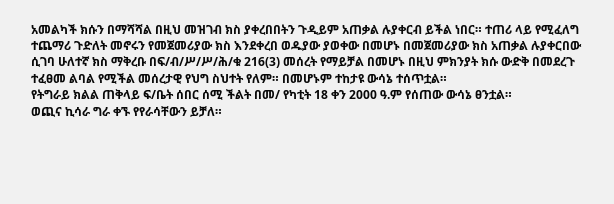አመልካች ክሱን በማሻሻል በዚህ መዝገብ ክስ ያቀረበበትን ጉዲይም አጠቃል ሉያቀርብ ይችል ነበር። ተጠሪ ላይ የሚፈለግ ተጨማሪ ጉድለት መኖሩን የመጀመሪያው ክስ እንደቀረበ ወዱያው ያወቀው በመሆኑ በመጀመሪያው ክስ አጠቃል ሉያቀርበው ሲገባ ሁለተኛ ክስ ማቅረቡ በፍ/ብ/ሥ/ሥ/ሕ/ቁ 216(3) መሰረት የማይቻል በመሆኑ በዚህ ምክንያት ክሱ ውድቅ በመደረጉ ተፈፀመ ልባል የሚችል መሰረታዊ የህግ ስህተት የለም። በመሆኑም ተከታዩ ውሳኔ ተሰጥቷል።
የትግራይ ክልል ጠቅላይ ፍ/ቤት ሰበር ሰሚ ችልት በመ/ የካቲት 18 ቀን 2000 ዓ.ም የሰጠው ውሳኔ ፀንቷል።
ወጪና ኪሳራ ግራ ቀኙ የየራሳቸውን ይቻለ።